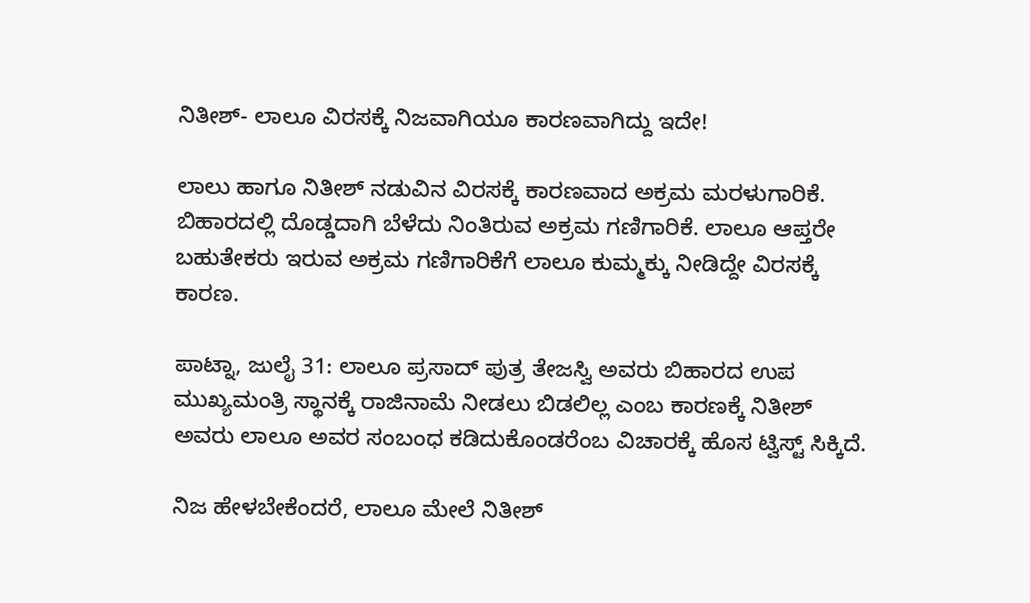ನಿತೀಶ್- ಲಾಲೂ ವಿರಸಕ್ಕೆ ನಿಜವಾಗಿಯೂ ಕಾರಣವಾಗಿದ್ದು ಇದೇ!

ಲಾಲು ಹಾಗೂ ನಿತೀಶ್ ನಡುವಿನ ವಿರಸಕ್ಕೆ ಕಾರಣವಾದ ಅಕ್ರಮ ಮರಳುಗಾರಿಕೆ. ಬಿಹಾರದಲ್ಲಿ ದೊಡ್ಡದಾಗಿ ಬೆಳೆದು ನಿಂತಿರುವ ಅಕ್ರಮ ಗಣಿಗಾರಿಕೆ. ಲಾಲೂ ಆಪ್ತರೇ ಬಹುತೇಕರು ಇರುವ ಅಕ್ರಮ ಗಣಿಗಾರಿಕೆಗೆ ಲಾಲೂ ಕುಮ್ಮಕ್ಕು ನೀಡಿದ್ದೇ ವಿರಸಕ್ಕೆ ಕಾರಣ.

ಪಾಟ್ನಾ, ಜುಲೈ 31: ಲಾಲೂ ಪ್ರಸಾದ್ ಪುತ್ರ ತೇಜಸ್ವಿ ಅವರು ಬಿಹಾರದ ಉಪ ಮುಖ್ಯಮಂತ್ರಿ ಸ್ಥಾನಕ್ಕೆ ರಾಜಿನಾಮೆ ನೀಡಲು ಬಿಡಲಿಲ್ಲ ಎಂಬ ಕಾರಣಕ್ಕೆ ನಿತೀಶ್ ಅವರು ಲಾಲೂ ಅವರ ಸಂಬಂಧ ಕಡಿದುಕೊಂಡರೆಂಬ ವಿಚಾರಕ್ಕೆ ಹೊಸ ಟ್ವಿಸ್ಟ್ ಸಿಕ್ಕಿದೆ.

ನಿಜ ಹೇಳಬೇಕೆಂದರೆ, ಲಾಲೂ ಮೇಲೆ ನಿತೀಶ್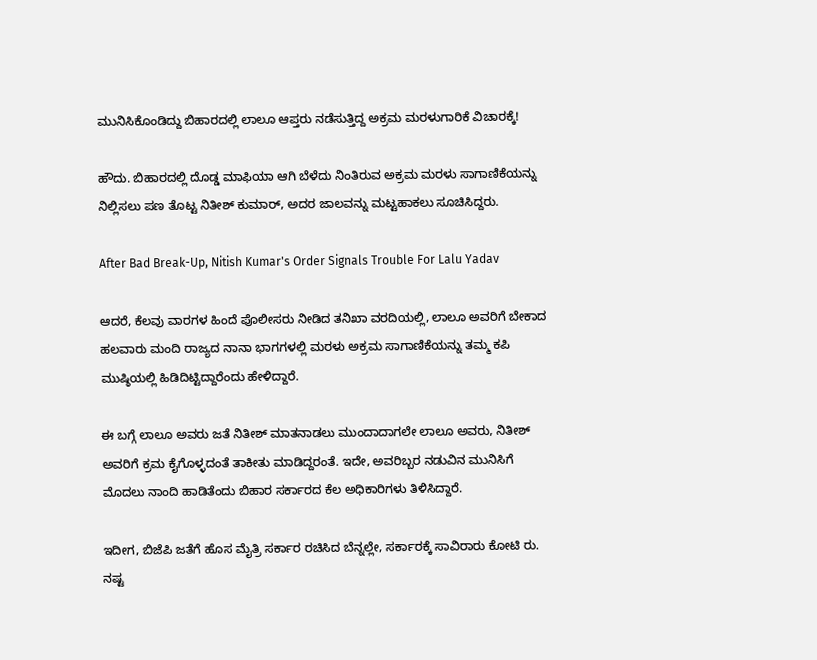ಮುನಿಸಿಕೊಂಡಿದ್ದು ಬಿಹಾರದಲ್ಲಿ ಲಾಲೂ ಆಪ್ತರು ನಡೆಸುತ್ತಿದ್ದ ಅಕ್ರಮ ಮರಳುಗಾರಿಕೆ ವಿಚಾರಕ್ಕೆ!

ಹೌದು. ಬಿಹಾರದಲ್ಲಿ ದೊಡ್ಡ ಮಾಫಿಯಾ ಆಗಿ ಬೆಳೆದು ನಿಂತಿರುವ ಅಕ್ರಮ ಮರಳು ಸಾಗಾಣಿಕೆಯನ್ನು ನಿಲ್ಲಿಸಲು ಪಣ ತೊಟ್ಟ ನಿತೀಶ್ ಕುಮಾರ್, ಅದರ ಜಾಲವನ್ನು ಮಟ್ಟಹಾಕಲು ಸೂಚಿಸಿದ್ದರು.

After Bad Break-Up, Nitish Kumar's Order Signals Trouble For Lalu Yadav

ಆದರೆ, ಕೆಲವು ವಾರಗಳ ಹಿಂದೆ ಪೊಲೀಸರು ನೀಡಿದ ತನಿಖಾ ವರದಿಯಲ್ಲಿ, ಲಾಲೂ ಅವರಿಗೆ ಬೇಕಾದ ಹಲವಾರು ಮಂದಿ ರಾಜ್ಯದ ನಾನಾ ಭಾಗಗಳಲ್ಲಿ ಮರಳು ಅಕ್ರಮ ಸಾಗಾಣಿಕೆಯನ್ನು ತಮ್ಮ ಕಪಿ ಮುಷ್ಠಿಯಲ್ಲಿ ಹಿಡಿದಿಟ್ಟಿದ್ದಾರೆಂದು ಹೇಳಿದ್ದಾರೆ.

ಈ ಬಗ್ಗೆ ಲಾಲೂ ಅವರು ಜತೆ ನಿತೀಶ್ ಮಾತನಾಡಲು ಮುಂದಾದಾಗಲೇ ಲಾಲೂ ಅವರು, ನಿತೀಶ್ ಅವರಿಗೆ ಕ್ರಮ ಕೈಗೊಳ್ಳದಂತೆ ತಾಕೀತು ಮಾಡಿದ್ದರಂತೆ. ಇದೇ, ಅವರಿಬ್ಬರ ನಡುವಿನ ಮುನಿಸಿಗೆ ಮೊದಲು ನಾಂದಿ ಹಾಡಿತೆಂದು ಬಿಹಾರ ಸರ್ಕಾರದ ಕೆಲ ಅಧಿಕಾರಿಗಳು ತಿಳಿಸಿದ್ದಾರೆ.

ಇದೀಗ, ಬಿಜೆಪಿ ಜತೆಗೆ ಹೊಸ ಮೈತ್ರಿ ಸರ್ಕಾರ ರಚಿಸಿದ ಬೆನ್ನಲ್ಲೇ, ಸರ್ಕಾರಕ್ಕೆ ಸಾವಿರಾರು ಕೋಟಿ ರು. ನಷ್ಟ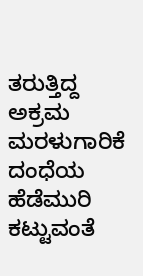ತರುತ್ತಿದ್ದ ಅಕ್ರಮ ಮರಳುಗಾರಿಕೆ ದಂಧೆಯ ಹೆಡೆಮುರಿ ಕಟ್ಟುವಂತೆ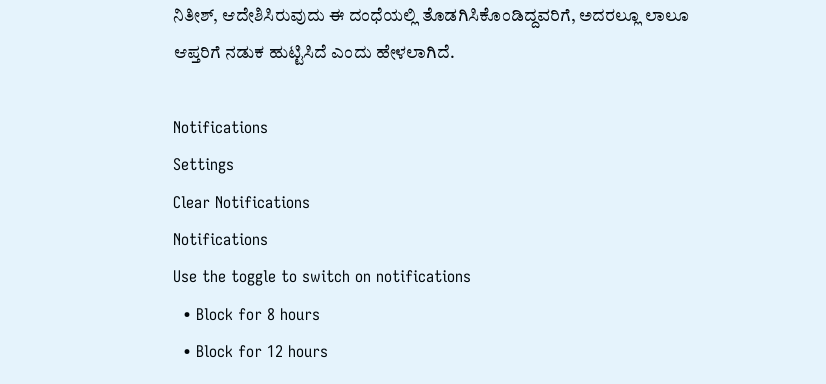ನಿತೀಶ್, ಆದೇಶಿಸಿರುವುದು ಈ ದಂಧೆಯಲ್ಲಿ ತೊಡಗಿಸಿಕೊಂಡಿದ್ದವರಿಗೆ, ಅದರಲ್ಲೂ ಲಾಲೂ ಆಪ್ತರಿಗೆ ನಡುಕ ಹುಟ್ಟಿಸಿದೆ ಎಂದು ಹೇಳಲಾಗಿದೆ.

Notifications
Settings
Clear Notifications
Notifications
Use the toggle to switch on notifications
  • Block for 8 hours
  • Block for 12 hours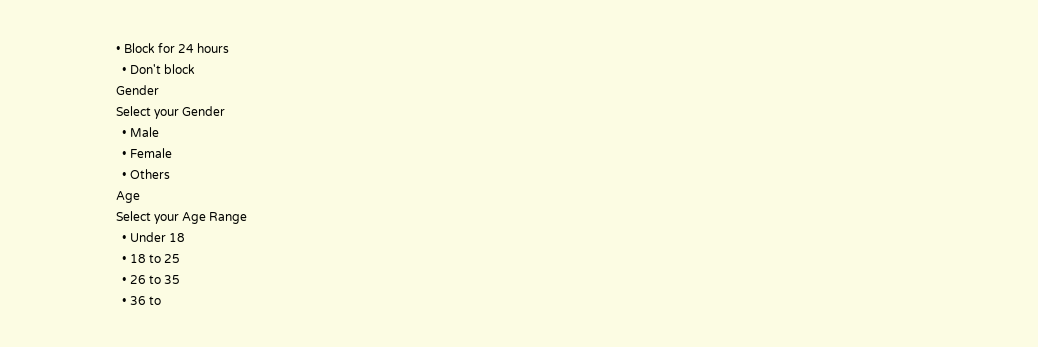• Block for 24 hours
  • Don't block
Gender
Select your Gender
  • Male
  • Female
  • Others
Age
Select your Age Range
  • Under 18
  • 18 to 25
  • 26 to 35
  • 36 to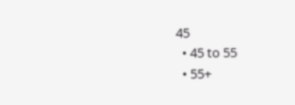45
  • 45 to 55
  • 55+